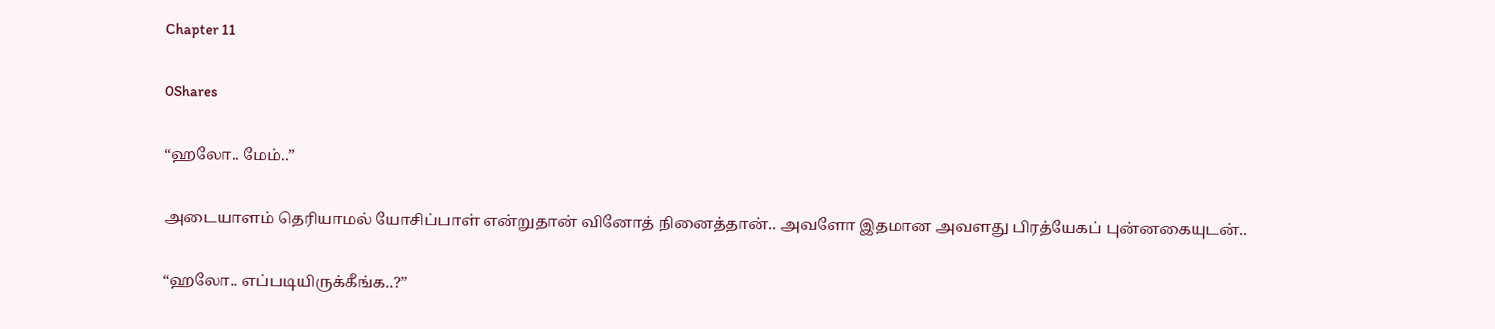Chapter 11

0Shares

“ஹலோ.. மேம்..”

அடையாளம் தெரியாமல் யோசிப்பாள் என்றுதான் வினோத் நினைத்தான்.. அவளோ இதமான அவளது பிரத்யேகப் புன்னகையுடன்..

“ஹலோ.. எப்படியிருக்கீங்க..?”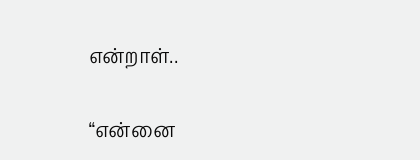என்றாள்..

“என்னை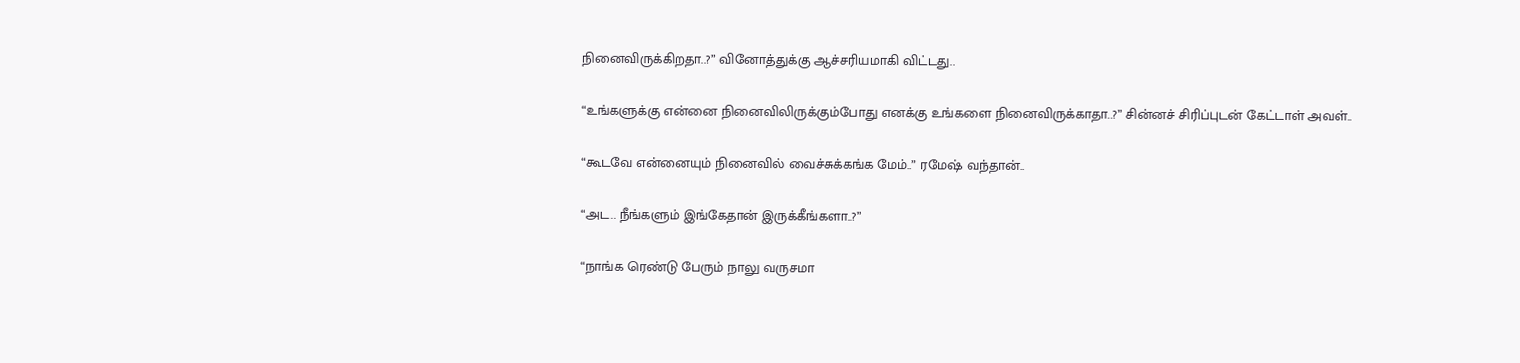நினைவிருக்கிறதா..?” வினோத்துக்கு ஆச்சரியமாகி விட்டது..

“உங்களுக்கு என்னை நினைவிலிருக்கும்போது எனக்கு உங்களை நினைவிருக்காதா..?” சின்னச் சிரிப்புடன் கேட்டாள் அவள்..

“கூடவே என்னையும் நினைவில் வைச்சுக்கங்க மேம்..” ரமேஷ் வந்தான்..

“அட.. நீங்களும் இங்கேதான் இருக்கீங்களா..?”

“நாங்க ரெண்டு பேரும் நாலு வருசமா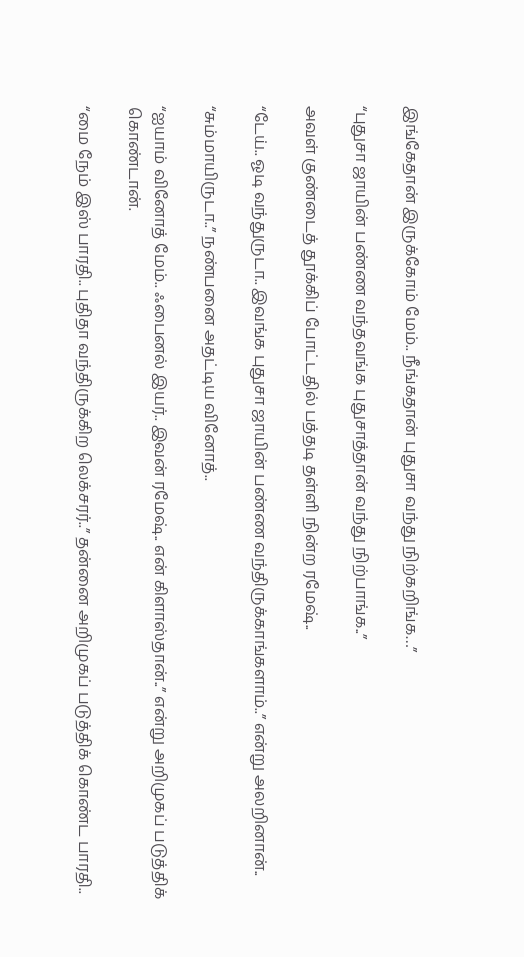இங்கேதான் இருக்கோம் மேம்.. நீங்கதான் புதுசா வந்து நிற்கறிங்க…”

“புதுசா ஜாயின் பண்ண வந்தவங்க புதுசாத்தான் வந்து நிற்பாங்க..”

அவள் குண்டைத் தூக்கிப் போட்டதில் பத்தடி தள்ளி நின்ற ரமேஷ்..

“டேய்.. ஓடி வந்துருடா.. இவங்க புதுசா ஜாயின் பண்ண வந்திருக்காங்களாம்..” என்று அலறினான்..

“சும்மாயிருடா..” நண்பனை அதட்டிய வினோத்..

“ஐயாம் வினோத் மேம்.. ஃபைனல் இயர்.. இவன் ரமேஷ்.. என் கிளாஸ்தான்..” என்று அறிமுகப் படுத்திக் கொண்டான்.

“மை நேம் இஸ் பாரதி.. புதிதா வந்திருக்கிற லெக்சரர்..” தன்னை அறிமுகப் படுத்திக் கொண்ட பாரதி..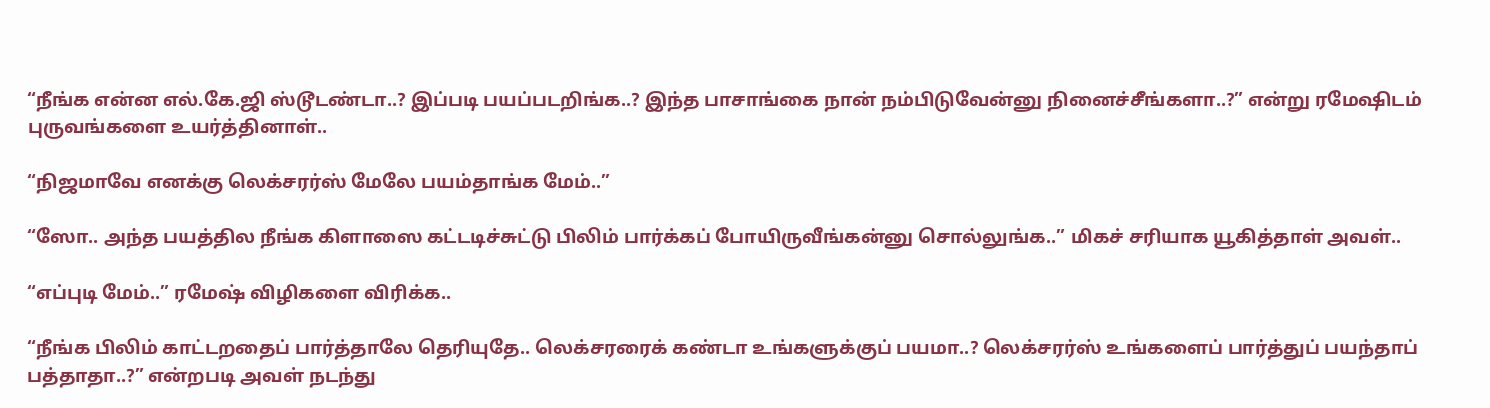“நீங்க என்ன எல்.கே.ஜி ஸ்டூடண்டா..? இப்படி பயப்படறிங்க..? இந்த பாசாங்கை நான் நம்பிடுவேன்னு நினைச்சீங்களா..?” என்று ரமேஷிடம் புருவங்களை உயர்த்தினாள்..

“நிஜமாவே எனக்கு லெக்சரர்ஸ் மேலே பயம்தாங்க மேம்..”

“ஸோ.. அந்த பயத்தில நீங்க கிளாஸை கட்டடிச்சுட்டு பிலிம் பார்க்கப் போயிருவீங்கன்னு சொல்லுங்க..” மிகச் சரியாக யூகித்தாள் அவள்..

“எப்புடி மேம்..” ரமேஷ் விழிகளை விரிக்க..

“நீங்க பிலிம் காட்டறதைப் பார்த்தாலே தெரியுதே.. லெக்சரரைக் கண்டா உங்களுக்குப் பயமா..? லெக்சரர்ஸ் உங்களைப் பார்த்துப் பயந்தாப் பத்தாதா..?” என்றபடி அவள் நடந்து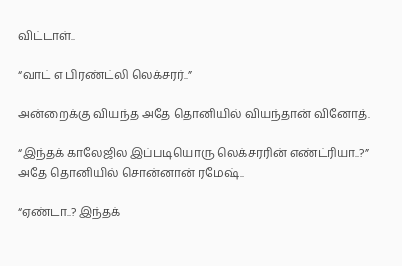விட்டாள்..

“வாட் எ பிரண்ட்லி லெக்சரர்..”

அன்றைக்கு வியந்த அதே தொனியில் வியந்தான் வினோத்.

“இந்தக் காலேஜில இப்படியொரு லெக்சரரின் எண்ட்ரியா..?” அதே தொனியில் சொன்னான் ரமேஷ்..

“ஏண்டா..? இந்தக்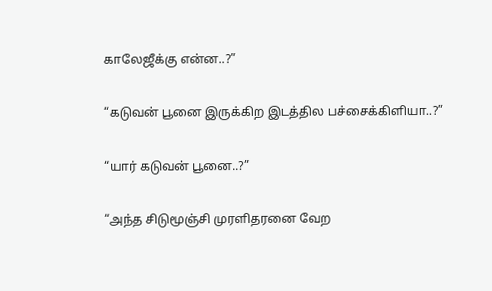காலேஜீக்கு என்ன..?”

“கடுவன் பூனை இருக்கிற இடத்தில பச்சைக்கிளியா..?”

“யார் கடுவன் பூனை..?”

“அந்த சிடுமூஞ்சி முரளிதரனை வேற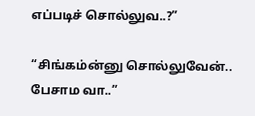எப்படிச் சொல்லுவ..?”

“சிங்கம்ன்னு சொல்லுவேன்.. பேசாம வா..”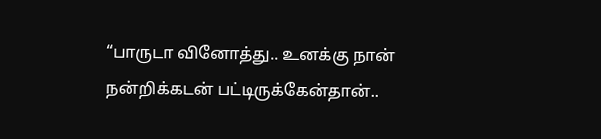“பாருடா வினோத்து.. உனக்கு நான் நன்றிக்கடன் பட்டிருக்கேன்தான்..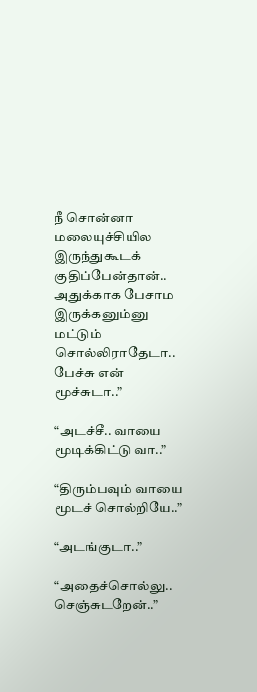நீ சொன்னா மலையுச்சியில இருந்துகூடக் குதிப்பேன்தான்.. அதுக்காக பேசாம இருக்கனும்னு மட்டும் சொல்லிராதேடா.. பேச்சு என் மூச்சுடா..”

“அடச்சீ.. வாயை மூடிக்கிட்டு வா..”

“திரும்பவும் வாயை மூடச் சொல்றியே..”

“அடங்குடா..”

“அதைச்சொல்லு.. செஞ்சுடறேன்..”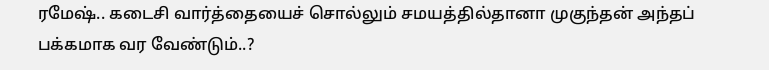ரமேஷ்.. கடைசி வார்த்தையைச் சொல்லும் சமயத்தில்தானா முகுந்தன் அந்தப் பக்கமாக வர வேண்டும்..?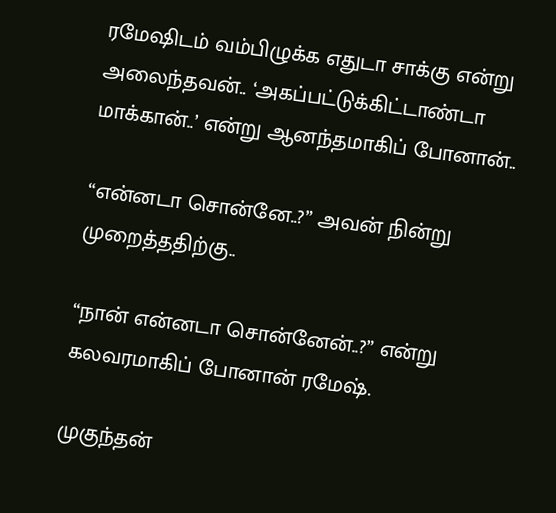ரமேஷிடம் வம்பிழுக்க எதுடா சாக்கு என்று அலைந்தவன்.. ‘அகப்பட்டுக்கிட்டாண்டா மாக்கான்..’ என்று ஆனந்தமாகிப் போனான்..

“என்னடா சொன்னே..?” அவன் நின்று முறைத்ததிற்கு..

“நான் என்னடா சொன்னேன்..?” என்று கலவரமாகிப் போனான் ரமேஷ்.

முகுந்தன்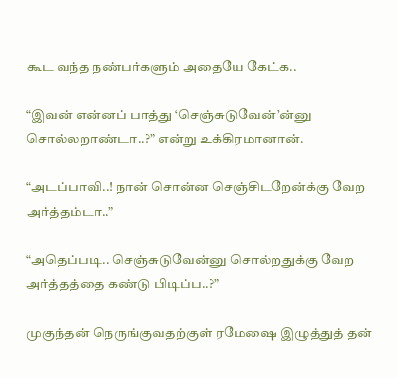கூட வந்த நண்பர்களும் அதையே கேட்க..

“இவன் என்னப் பாத்து ‘செஞ்சுடுவேன்’ன்னு சொல்லறாண்டா..?” என்று உக்கிரமானான்.

“அடப்பாவி..! நான் சொன்ன செஞ்சிடறேன்க்கு வேற அர்த்தம்டா..”

“அதெப்படி.. செஞ்சுடுவேன்னு சொல்றதுக்கு வேற அர்த்தத்தை கண்டு பிடிப்ப..?”

முகுந்தன் நெருங்குவதற்குள் ரமேஷை இழுத்துத் தன்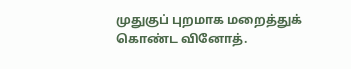முதுகுப் புறமாக மறைத்துக் கொண்ட வினோத்.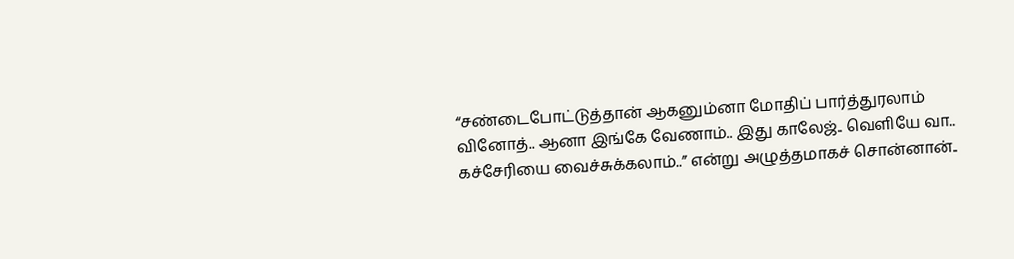“சண்டைபோட்டுத்தான் ஆகனும்னா மோதிப் பார்த்துரலாம் வினோத்.. ஆனா இங்கே வேணாம்.. இது காலேஜ்.. வெளியே வா.. கச்சேரியை வைச்சுக்கலாம்..” என்று அழுத்தமாகச் சொன்னான்..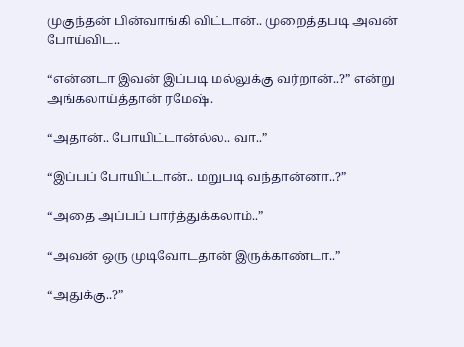முகுந்தன் பின்வாங்கி விட்டான்.. முறைத்தபடி அவன் போய்விட..

“என்னடா இவன் இப்படி மல்லுக்கு வர்றான்..?” என்று அங்கலாய்த்தான் ரமேஷ்.

“அதான்.. போயிட்டான்ல்ல.. வா..”

“இப்பப் போயிட்டான்.. மறுபடி வந்தான்னா..?”

“அதை அப்பப் பார்த்துக்கலாம்..”

“அவன் ஒரு முடிவோடதான் இருக்காண்டா..”

“அதுக்கு..?”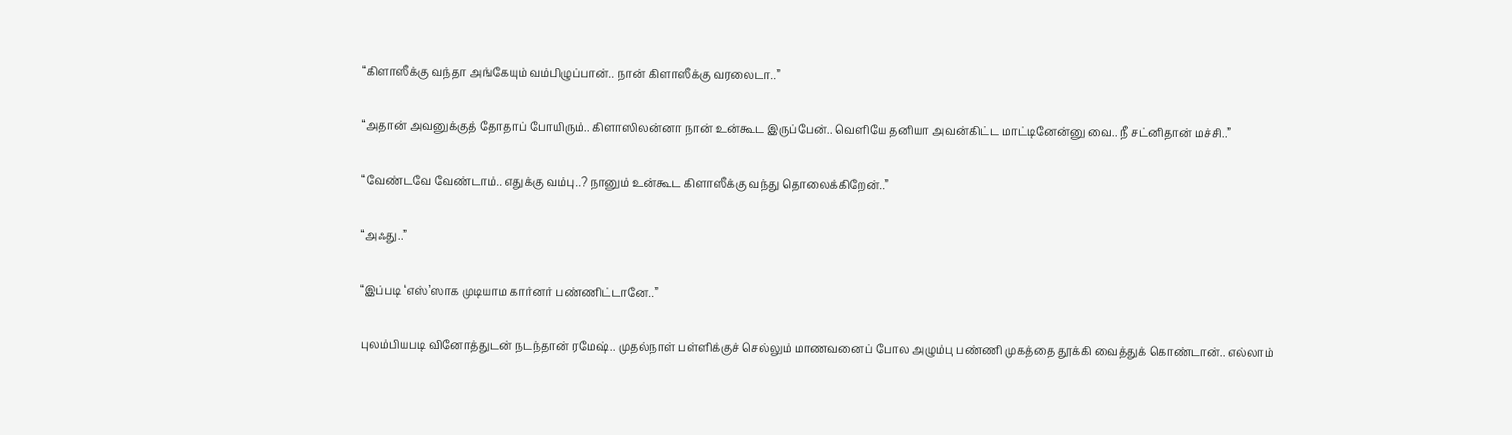“கிளாஸீக்கு வந்தா அங்கேயும் வம்பிழுப்பான்.. நான் கிளாஸீக்கு வரலைடா..”

“அதான் அவனுக்குத் தோதாப் போயிரும்.. கிளாஸிலன்னா நான் உன்கூட இருப்பேன்.. வெளியே தனியா அவன்கிட்ட மாட்டினேன்னு வை.. நீ சட்னிதான் மச்சி..”

“வேண்டவே வேண்டாம்.. எதுக்கு வம்பு..? நானும் உன்கூட கிளாஸீக்கு வந்து தொலைக்கிறேன்..”

“அஃது..”

“இப்படி ‘எஸ்’ஸாக முடியாம கார்னர் பண்ணிட்டானே..”

புலம்பியபடி வினோத்துடன் நடந்தான் ரமேஷ்.. முதல்நாள் பள்ளிக்குச் செல்லும் மாணவனைப் போல அழும்பு பண்ணி முகத்தை தூக்கி வைத்துக் கொண்டான்.. எல்லாம்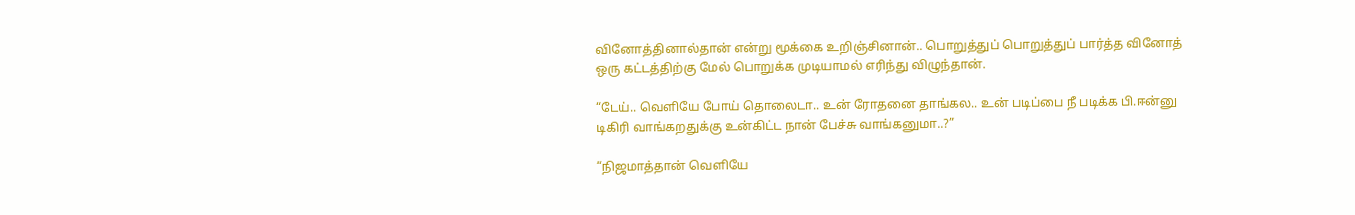வினோத்தினால்தான் என்று மூக்கை உறிஞ்சினான்.. பொறுத்துப் பொறுத்துப் பார்த்த வினோத் ஒரு கட்டத்திற்கு மேல் பொறுக்க முடியாமல் எரிந்து விழுந்தான்.

“டேய்.. வெளியே போய் தொலைடா.. உன் ரோதனை தாங்கல.. உன் படிப்பை நீ படிக்க பி.ஈன்னு டிகிரி வாங்கறதுக்கு உன்கிட்ட நான் பேச்சு வாங்கனுமா..?”

“நிஜமாத்தான் வெளியே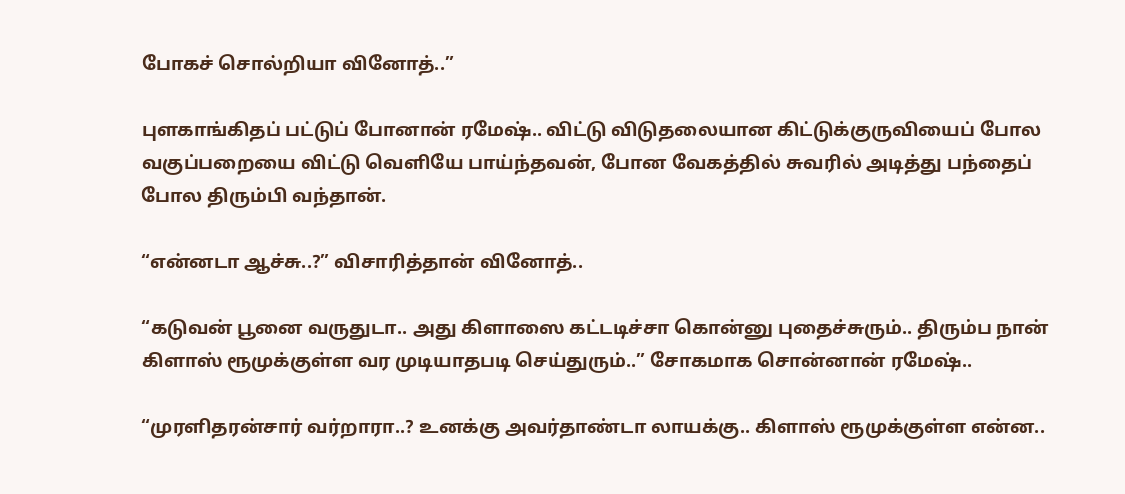போகச் சொல்றியா வினோத்..”

புளகாங்கிதப் பட்டுப் போனான் ரமேஷ்.. விட்டு விடுதலையான கிட்டுக்குருவியைப் போல வகுப்பறையை விட்டு வெளியே பாய்ந்தவன், போன வேகத்தில் சுவரில் அடித்து பந்தைப் போல திரும்பி வந்தான்.

“என்னடா ஆச்சு..?” விசாரித்தான் வினோத்..

“கடுவன் பூனை வருதுடா.. அது கிளாஸை கட்டடிச்சா கொன்னு புதைச்சுரும்.. திரும்ப நான் கிளாஸ் ரூமுக்குள்ள வர முடியாதபடி செய்துரும்..” சோகமாக சொன்னான் ரமேஷ்..

“முரளிதரன்சார் வர்றாரா..? உனக்கு அவர்தாண்டா லாயக்கு.. கிளாஸ் ரூமுக்குள்ள என்ன..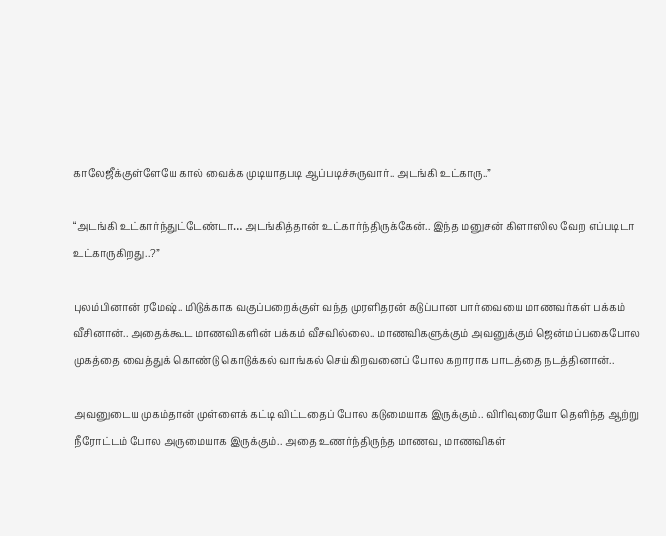காலேஜீக்குள்ளேயே கால் வைக்க முடியாதபடி ஆப்படிச்சுருவார்.. அடங்கி உட்காரு..”

“அடங்கி உட்கார்ந்துட்டேண்டா… அடங்கித்தான் உட்கார்ந்திருக்கேன்.. இந்த மனுசன் கிளாஸில வேற எப்படிடா உட்காருகிறது..?”

புலம்பினான் ரமேஷ்.. மிடுக்காக வகுப்பறைக்குள் வந்த முரளிதரன் கடுப்பான பார்வையை மாணவர்கள் பக்கம் வீசினான்.. அதைக்கூட மாணவிகளின் பக்கம் வீசவில்லை.. மாணவிகளுக்கும் அவனுக்கும் ஜென்மப்பகைபோல முகத்தை வைத்துக் கொண்டு கொடுக்கல் வாங்கல் செய்கிறவனைப் போல கறாராக பாடத்தை நடத்தினான்..

அவனுடைய முகம்தான் முள்ளைக் கட்டி விட்டதைப் போல கடுமையாக இருக்கும்.. விரிவுரையோ தெளிந்த ஆற்று நீரோட்டம் போல அருமையாக இருக்கும்.. அதை உணர்ந்திருந்த மாணவ, மாணவிகள்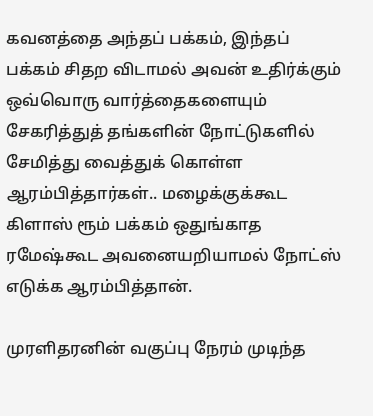கவனத்தை அந்தப் பக்கம், இந்தப் பக்கம் சிதற விடாமல் அவன் உதிர்க்கும் ஒவ்வொரு வார்த்தைகளையும் சேகரித்துத் தங்களின் நோட்டுகளில் சேமித்து வைத்துக் கொள்ள ஆரம்பித்தார்கள்.. மழைக்குக்கூட கிளாஸ் ரூம் பக்கம் ஒதுங்காத ரமேஷ்கூட அவனையறியாமல் நோட்ஸ் எடுக்க ஆரம்பித்தான்.

முரளிதரனின் வகுப்பு நேரம் முடிந்த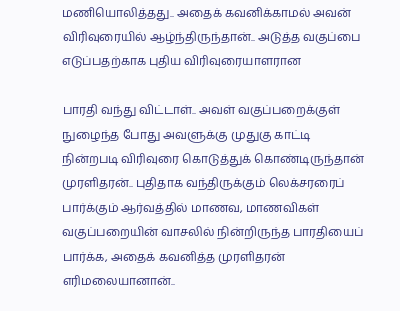மணியொலித்தது.. அதைக் கவனிக்காமல் அவன் விரிவுரையில் ஆழ்ந்திருந்தான்.. அடுத்த வகுப்பை எடுப்பதற்காக புதிய விரிவுரையாளரான

பாரதி வந்து விட்டாள்.. அவள் வகுப்பறைக்குள் நுழைந்த போது அவளுக்கு முதுகு காட்டி நின்றபடி விரிவுரை கொடுத்துக் கொண்டிருந்தான் முரளிதரன்.. புதிதாக வந்திருக்கும் லெக்சரரைப் பார்க்கும் ஆர்வத்தில் மாணவ, மாணவிகள் வகுப்பறையின் வாசலில் நின்றிருந்த பாரதியைப் பார்க்க, அதைக் கவனித்த முரளிதரன் எரிமலையானான்..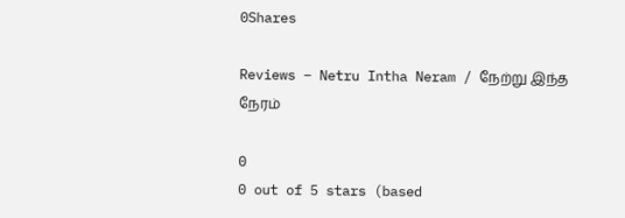0Shares

Reviews – Netru Intha Neram / நேற்று இந்த நேரம்

0
0 out of 5 stars (based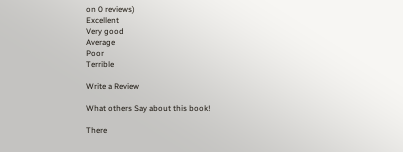on 0 reviews)
Excellent
Very good
Average
Poor
Terrible

Write a Review

What others Say about this book!

There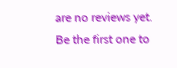are no reviews yet. Be the first one to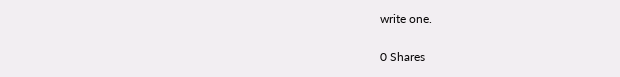write one.

0 Shares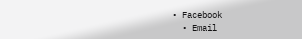• Facebook
  • Email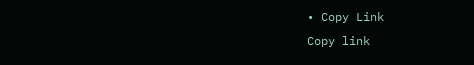• Copy Link
Copy link